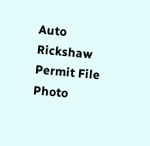Auto Rickshaw Permit File Photo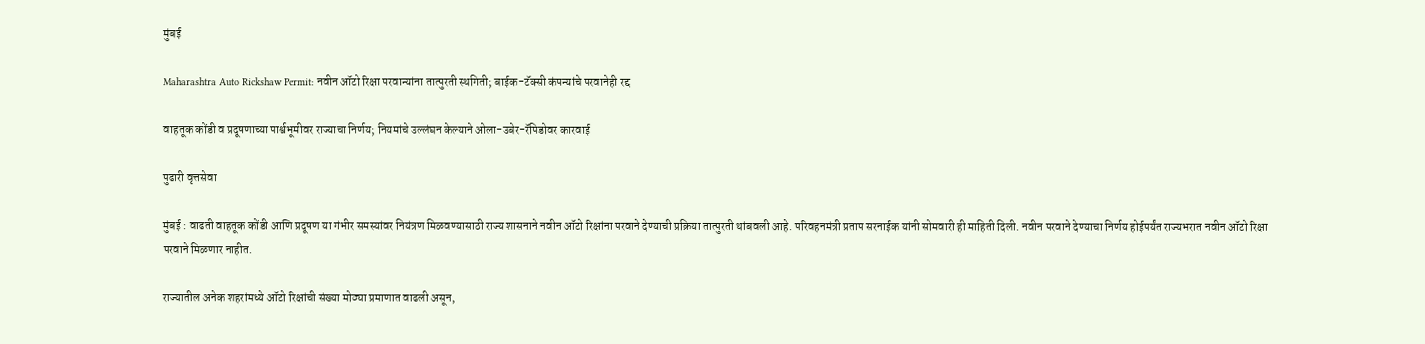मुंबई

Maharashtra Auto Rickshaw Permit: नवीन ऑटो रिक्षा परवान्यांना तात्पुरती स्थगिती; बाईक-टॅक्सी कंपन्यांचे परवानेही रद्द

वाहतूक कोंडी व प्रदूषणाच्या पार्श्वभूमीवर राज्याचा निर्णय; नियमांचे उल्लंघन केल्याने ओला-उबेर-रॅपिडोवर कारवाई

पुढारी वृत्तसेवा

मुंबई : वाढती वाहतूक कोंडी आणि प्रदूषण या गंभीर समस्यांवर नियंत्रण मिळवण्यासाठी राज्य शासनाने नवीन ऑटो रिक्षांना परवाने देण्याची प्रक्रिया तात्पुरती थांबवली आहे. परिवहनमंत्री प्रताप सरनाईक यांनी सोमवारी ही माहिती दिली. नवीन परवाने देण्याचा निर्णय होईपर्यंत राज्यभरात नवीन ऑटो रिक्षा परवाने मिळणार नाहीत.

राज्यातील अनेक शहरांमध्ये ऑटो रिक्षांची संख्या मोठ्या प्रमाणात वाढली असून,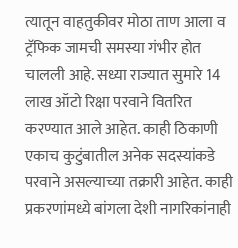त्यातून वाहतुकीवर मोठा ताण आला व ट्रॅफिक जामची समस्या गंभीर होत चालली आहे. सध्या राज्यात सुमारे 14 लाख ऑटो रिक्षा परवाने वितरित करण्यात आले आहेत. काही ठिकाणी एकाच कुटुंबातील अनेक सदस्यांकडे परवाने असल्याच्या तक्रारी आहेत. काही प्रकरणांमध्ये बांगला देशी नागरिकांनाही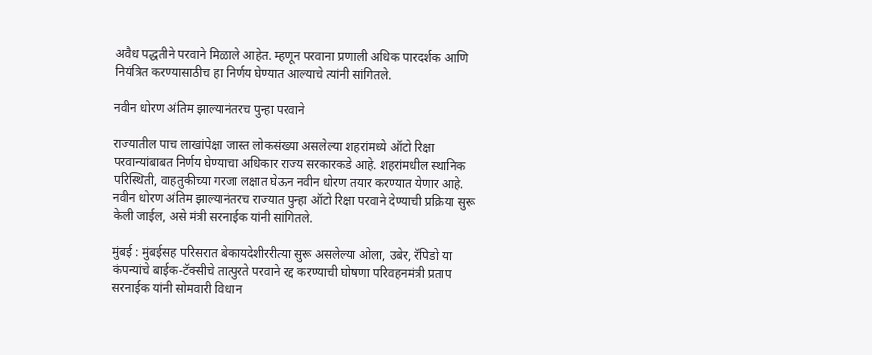अवैध पद्धतीने परवाने मिळाले आहेत. म्हणून परवाना प्रणाली अधिक पारदर्शक आणि नियंत्रित करण्यासाठीच हा निर्णय घेण्यात आल्याचे त्यांनी सांगितले.

नवीन धोरण अंतिम झाल्यानंतरच पुन्हा परवाने

राज्यातील पाच लाखांपेक्षा जास्त लोकसंख्या असलेल्या शहरांमध्ये ऑटो रिक्षा परवान्यांबाबत निर्णय घेण्याचा अधिकार राज्य सरकारकडे आहे. शहरांमधील स्थानिक परिस्थिती, वाहतुकीच्या गरजा लक्षात घेऊन नवीन धोरण तयार करण्यात येणार आहे. नवीन धोरण अंतिम झाल्यानंतरच राज्यात पुन्हा ऑटो रिक्षा परवाने देण्याची प्रक्रिया सुरू केली जाईल, असे मंत्री सरनाईक यांनी सांगितले.

मुंबई : मुंबईसह परिसरात बेकायदेशीररीत्या सुरू असलेल्या ओला, उबेर, रॅपिडो या कंपन्यांचे बाईक-टॅक्सीचे तात्पुरते परवाने रद्द करण्याची घोषणा परिवहनमंत्री प्रताप सरनाईक यांनी सोमवारी विधान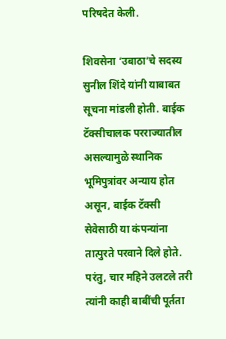परिषदेत केली.

शिवसेना ‌‘उबाठा‌’चे सदस्य सुनील शिंदे यांनी याबाबत सूचना मांडली होती. बाईक टॅक्सीचालक परराज्यातील असल्यामुळे स्थानिक भूमिपुत्रांवर अन्याय होत असून, बाईक टॅक्सी सेवेसाठी या कंपन्यांना तात्पुरते परवाने दिले होते. परंतु, चार महिने उलटले तरी त्यांनी काही बाबींची पूर्तता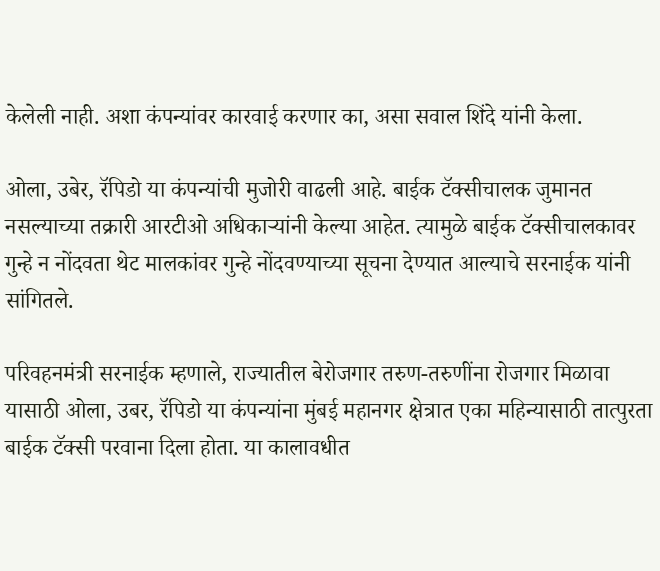केलेली नाही. अशा कंपन्यांवर कारवाई करणार का, असा सवाल शिंदे यांनी केला.

ओला, उबेर, रॅपिडो या कंपन्यांची मुजोरी वाढली आहे. बाईक टॅक्सीचालक जुमानत नसल्याच्या तक्रारी आरटीओ अधिकाऱ्यांनी केल्या आहेत. त्यामुळे बाईक टॅक्सीचालकावर गुन्हे न नोंदवता थेट मालकांवर गुन्हे नोंदवण्याच्या सूचना देण्यात आल्याचे सरनाईक यांनी सांगितले.

परिवहनमंत्री सरनाईक म्हणाले, राज्यातील बेरोजगार तरुण-तरुणींना रोजगार मिळावा यासाठी ओला, उबर, रॅपिडो या कंपन्यांना मुंबई महानगर क्षेत्रात एका महिन्यासाठी तात्पुरता बाईक टॅक्सी परवाना दिला होता. या कालावधीत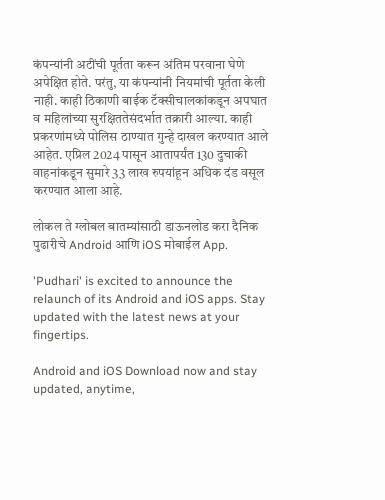कंपन्यांनी अटींची पूर्तता करून अंतिम परवाना घेणे अपेक्षित होते. परंतु, या कंपन्यांनी नियमांची पूर्तता केली नाही. काही ठिकाणी बाईक टॅक्सीचालकांकडून अपघात व महिलांच्या सुरक्षिततेसंदर्भात तक्रारी आल्या. काही प्रकरणांमध्ये पोलिस ठाण्यात गुन्हे दाखल करण्यात आले आहेत. एप्रिल 2024 पासून आतापर्यंत 130 दुचाकी वाहनांकडून सुमारे 33 लाख रुपयांहून अधिक दंड वसूल करण्यात आला आहे.

लोकल ते ग्लोबल बातम्यांसाठी डाऊनलोड करा दैनिक पुढारीचे Android आणि iOS मोबाईल App.

'Pudhari' is excited to announce the relaunch of its Android and iOS apps. Stay updated with the latest news at your fingertips.

Android and iOS Download now and stay updated, anytime,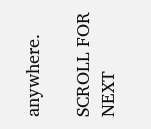anywhere.

SCROLL FOR NEXT